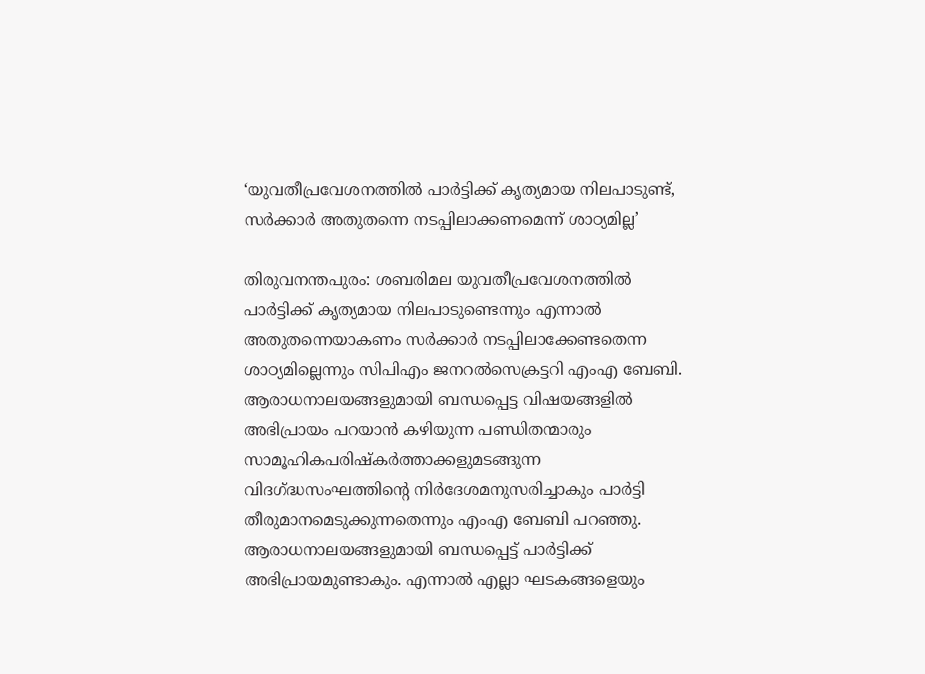‘യുവതീപ്രവേശനത്തിൽ പാർട്ടിക്ക് കൃത്യമായ നിലപാടുണ്ട്, സർക്കാർ അതുതന്നെ നടപ്പിലാക്കണമെന്ന് ശാഠ്യമില്ല’

തിരുവനന്തപുരം: ശബരിമല യുവതീപ്രവേശനത്തിൽ പാർട്ടിക്ക് കൃത്യമായ നിലപാടുണ്ടെന്നും എന്നാൽ അതുതന്നെയാകണം സർക്കാർ നടപ്പിലാക്കേണ്ടതെന്ന ശാഠ്യമില്ലെന്നും സിപിഎം ജനറൽസെക്രട്ടറി എംഎ ബേബി. ആരാധനാലയങ്ങളുമായി ബന്ധപ്പെട്ട വിഷയങ്ങളിൽ അഭിപ്രായം പറയാൻ കഴിയുന്ന പണ്ഡിതന്മാരും സാമൂഹികപരിഷ്കർത്താക്കളുമടങ്ങുന്ന വിദഗ്ദ്ധസംഘത്തിന്റെ നിർദേശമനുസരിച്ചാകും പാർട്ടി തീരുമാനമെടുക്കുന്നതെന്നും എംഎ ബേബി പറഞ്ഞു.
ആരാധനാലയങ്ങളുമായി ബന്ധപ്പെട്ട് പാർട്ടിക്ക് അഭിപ്രായമുണ്ടാകും. എന്നാൽ എല്ലാ ഘടകങ്ങളെയും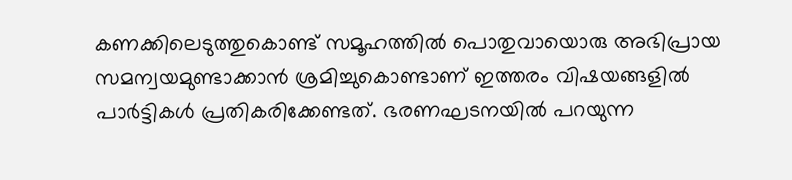കണക്കിലെടുത്തുകൊണ്ട് സമൂഹത്തിൽ പൊതുവായൊരു അഭിപ്രായ സമന്വയമുണ്ടാക്കാൻ ശ്രമിച്ചുകൊണ്ടാണ് ഇത്തരം വിഷയങ്ങളിൽ പാർട്ടികൾ പ്രതികരിക്കേണ്ടത്. ഭരണഘടനയിൽ പറയുന്ന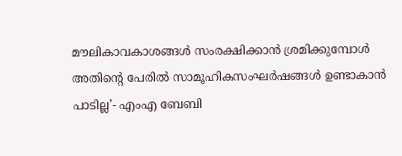മൗലികാവകാശങ്ങൾ സംരക്ഷിക്കാൻ ശ്രമിക്കുമ്പോൾ അതിന്റെ പേരിൽ സാമൂഹികസംഘർഷങ്ങൾ ഉണ്ടാകാൻ പാടില്ല’- എംഎ ബേബി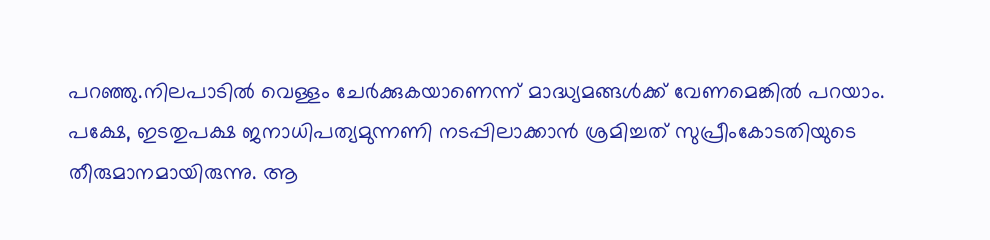പറഞ്ഞു.നിലപാടിൽ വെള്ളം ചേർക്കുകയാണെന്ന് മാദ്ധ്യമങ്ങൾക്ക് വേണമെങ്കിൽ പറയാം.
പക്ഷേ, ഇടതുപക്ഷ ജനാധിപത്യമുന്നണി നടപ്പിലാക്കാൻ ശ്രമിച്ചത് സുപ്രീംകോടതിയുടെ തീരുമാനമായിരുന്നു. ആ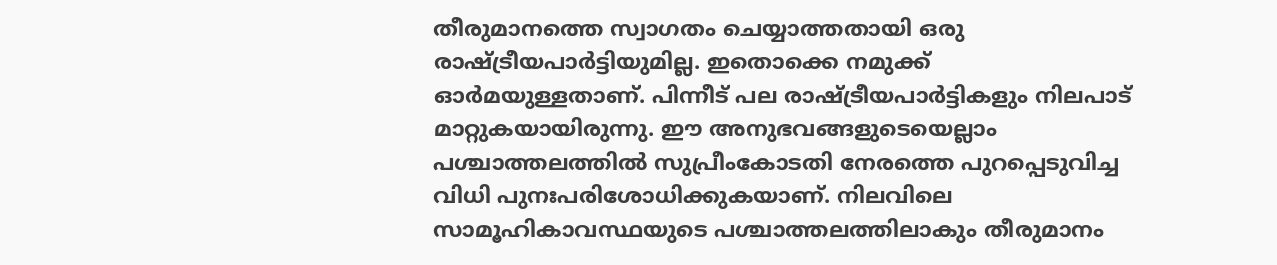തീരുമാനത്തെ സ്വാഗതം ചെയ്യാത്തതായി ഒരു രാഷ്ട്രീയപാർട്ടിയുമില്ല. ഇതൊക്കെ നമുക്ക് ഓർമയുള്ളതാണ്. പിന്നീട് പല രാഷ്ട്രീയപാർട്ടികളും നിലപാട് മാറ്റുകയായിരുന്നു. ഈ അനുഭവങ്ങളുടെയെല്ലാം പശ്ചാത്തലത്തിൽ സുപ്രീംകോടതി നേരത്തെ പുറപ്പെടുവിച്ച വിധി പുനഃപരിശോധിക്കുകയാണ്. നിലവിലെ സാമൂഹികാവസ്ഥയുടെ പശ്ചാത്തലത്തിലാകും തീരുമാനം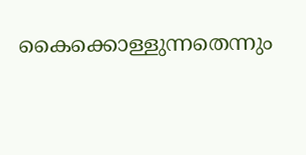കൈക്കൊള്ളുന്നതെന്നും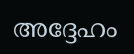അദ്ദേഹം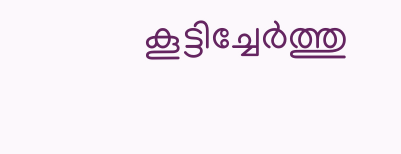കൂട്ടിച്ചേർത്തു